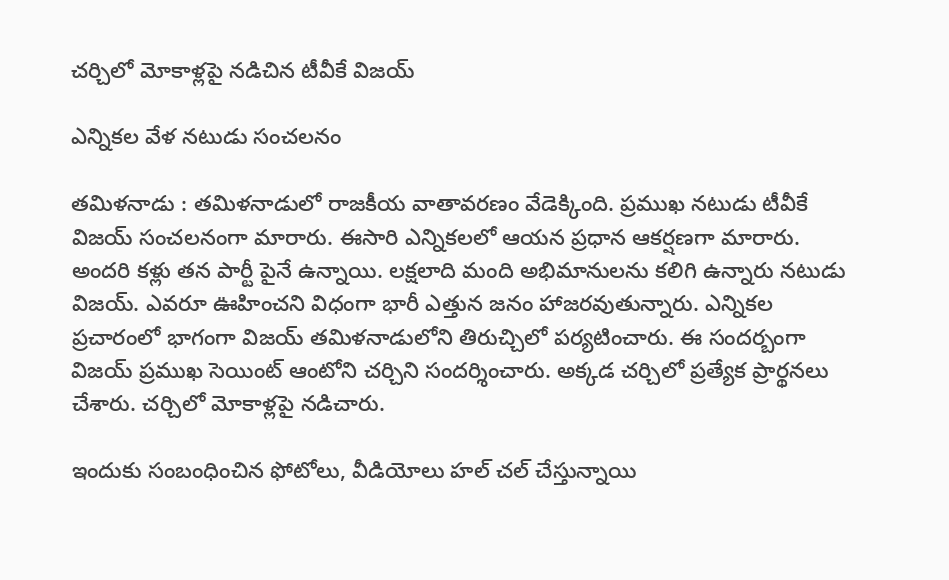చ‌ర్చిలో మోకాళ్ల‌పై న‌డిచిన టీవీకే విజ‌య్

ఎన్నిక‌ల వేళ న‌టుడు సంచ‌ల‌నం

త‌మిళ‌నాడు : త‌మిళ‌నాడులో రాజ‌కీయ వాతావ‌ర‌ణం వేడెక్కింది. ప్ర‌ముఖ న‌టుడు టీవీకే విజ‌య్ సంచ‌ల‌నంగా మారారు. ఈసారి ఎన్నిక‌ల‌లో ఆయ‌న ప్ర‌ధాన ఆక‌ర్ష‌ణ‌గా మారారు. అంద‌రి క‌ళ్లు త‌న పార్టీ పైనే ఉన్నాయి. ల‌క్ష‌లాది మంది అభిమానుల‌ను క‌లిగి ఉన్నారు న‌టుడు విజ‌య్. ఎవ‌రూ ఊహించ‌ని విధంగా భారీ ఎత్తున జ‌నం హాజ‌ర‌వుతున్నారు. ఎన్నిక‌ల ప్ర‌చారంలో భాగంగా విజ‌య్ త‌మిళ‌నాడులోని తిరుచ్చిలో ప‌ర్య‌టించారు. ఈ సంద‌ర్బంగా విజ‌య్ ప్ర‌ముఖ సెయింట్ ఆంటోని చ‌ర్చిని సంద‌ర్శించారు. అక్క‌డ చ‌ర్చిలో ప్ర‌త్యేక ప్రార్థ‌న‌లు చేశారు. చర్చిలో మోకాళ్లపై నడిచారు.

ఇందుకు సంబంధించిన ఫోటోలు, వీడియోలు హ‌ల్ చ‌ల్ చేస్తున్నాయి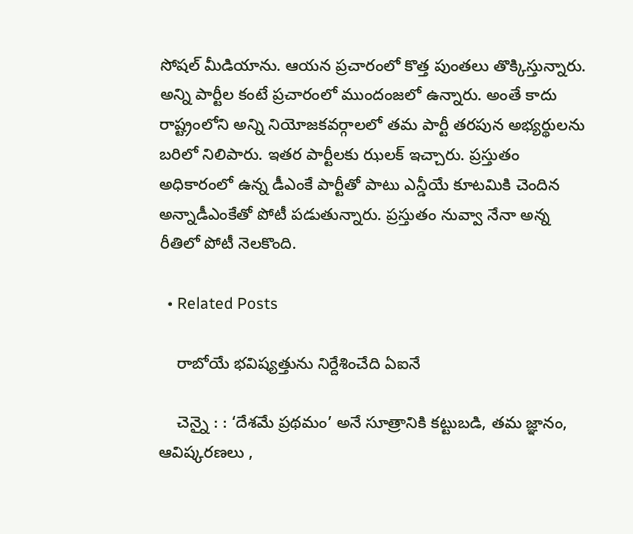సోష‌ల్ మీడియాను. ఆయ‌న ప్ర‌చారంలో కొత్త పుంత‌లు తొక్కిస్తున్నారు. అన్ని పార్టీల కంటే ప్ర‌చారంలో ముందంజ‌లో ఉన్నారు. అంతే కాదు రాష్ట్రంలోని అన్ని నియోజ‌క‌వ‌ర్గాల‌లో త‌మ పార్టీ త‌ర‌పున అభ్య‌ర్థుల‌ను బ‌రిలో నిలిపారు. ఇత‌ర పార్టీల‌కు ఝ‌ల‌క్ ఇచ్చారు. ప్ర‌స్తుతం అధికారంలో ఉన్న డీఎంకే పార్టీతో పాటు ఎన్డీయే కూట‌మికి చెందిన అన్నాడీఎంకేతో పోటీ ప‌డుతున్నారు. ప్ర‌స్తుతం నువ్వా నేనా అన్న రీతిలో పోటీ నెల‌కొంది.

  • Related Posts

    రాబోయే భ‌విష్య‌త్తును నిర్దేశించేది ఏఐనే

    చెన్నై : : ‘దేశమే ప్రథమం’ అనే సూత్రానికి కట్టుబడి, తమ జ్ఞానం, ఆవిష్కరణలు ,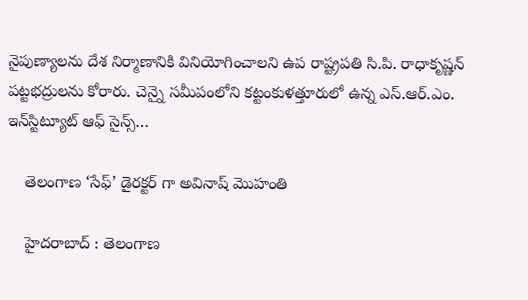నైపుణ్యాలను దేశ నిర్మాణానికి వినియోగించాలని ఉప రాష్ట్రపతి సి.పి. రాధాకృష్ణన్ పట్టభద్రులను కోరారు. చెన్నై సమీపంలోని కట్టంకుళత్తూరులో ఉన్న ఎస్.ఆర్.ఎం. ఇన్‌స్టిట్యూట్ ఆఫ్ సైన్స్…

    తెలంగాణ ‘సేఫ్’ డైర‌క్ట‌ర్ గా అవినాష్ మొహంతి

    హైద‌రాబాద్ : తెలంగాణ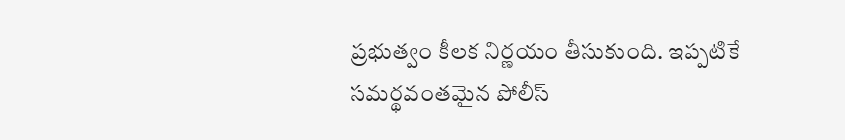ప్ర‌భుత్వం కీల‌క నిర్ణ‌యం తీసుకుంది. ఇప్ప‌టికే స‌మ‌ర్థ‌వంత‌మైన పోలీస్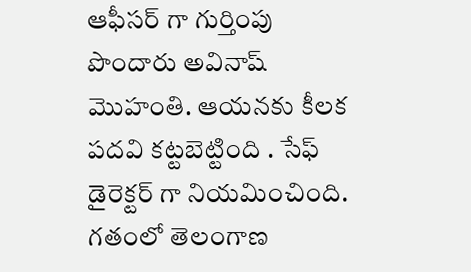ఆఫీస‌ర్ గా గుర్తింపు పొందారు అవినాష్ మొహంతి. ఆయ‌న‌కు కీల‌క ప‌ద‌వి క‌ట్ట‌బెట్టింది . సేఫ్ డైరెక్ట‌ర్ గా నియ‌మించింది. గతంలో తెలంగాణ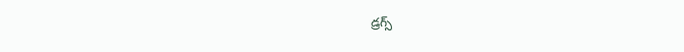డ్రగ్స్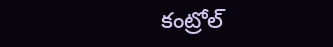కంట్రోల్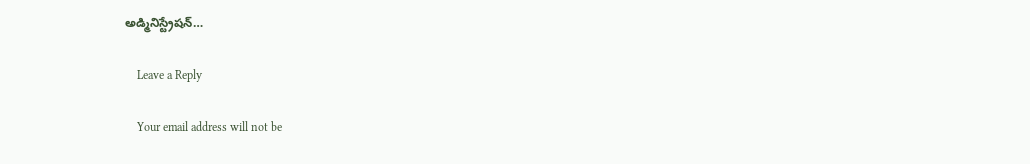అడ్మినిస్ట్రేషన్…

    Leave a Reply

    Your email address will not be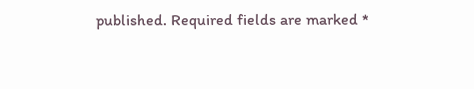published. Required fields are marked *